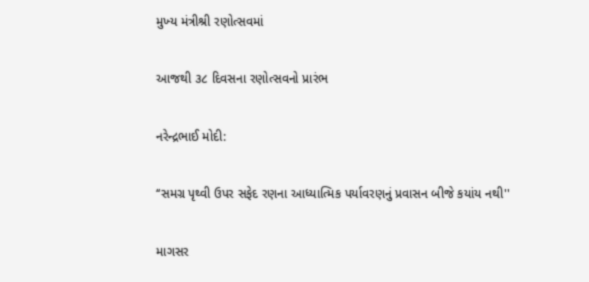મુખ્‍ય મંત્રીશ્રી રણોત્‍સવમાં

આજથી ૩૮ દિવસના રણોત્‍સવનો પ્રારંભ

નરેન્‍દ્રભાઈ મોદી:

‘‘સમગ્ર પૃથ્‍વી ઉપર સફેદ રણના આધ્‍યાત્‍મિક પર્યાવરણનું પ્રવાસન બીજે કયાંય નથી''

માગસર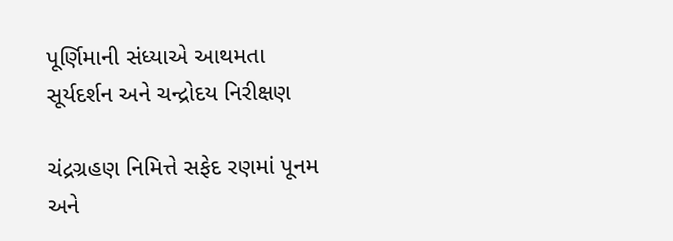પૂર્ણિમાની સંધ્‍યાએ આથમતા સૂર્યદર્શન અને ચન્‍દ્રોદય નિરીક્ષણ

ચંદ્રગ્રહણ નિમિત્તે સફેદ રણમાં પૂનમ અને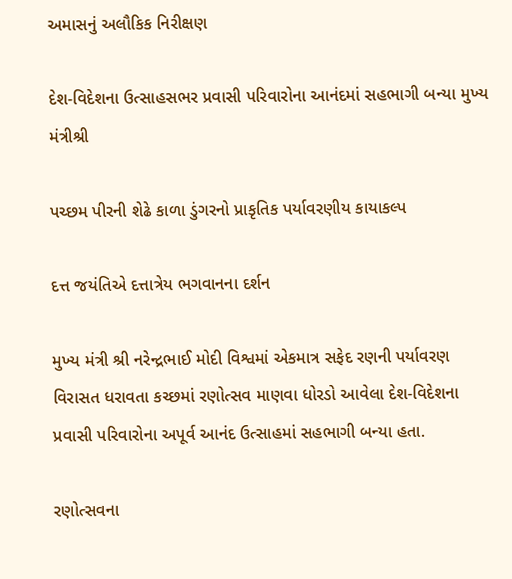અમાસનું અલૌકિક નિરીક્ષણ

દેશ-વિદેશના ઉત્‍સાહસભર પ્રવાસી પરિવારોના આનંદમાં સહભાગી બન્‍યા મુખ્‍ય મંત્રીશ્રી

પચ્‍છમ પીરની શેઢે કાળા ડુંગરનો પ્રાકૃતિક પર્યાવરણીય કાયાકલ્‍પ

દત્ત જયંતિએ દત્તાત્રેય ભગવાનના દર્શન

મુખ્‍ય મંત્રી શ્રી નરેન્‍દ્રભાઈ મોદી વિશ્વમાં એકમાત્ર સફેદ રણની પર્યાવરણ વિરાસત ધરાવતા કચ્‍છમાં રણોત્‍સવ માણવા ધોરડો આવેલા દેશ-વિદેશના પ્રવાસી પરિવારોના અપૂર્વ આનંદ ઉત્‍સાહમાં સહભાગી બન્‍યા હતા.

રણોત્‍સવના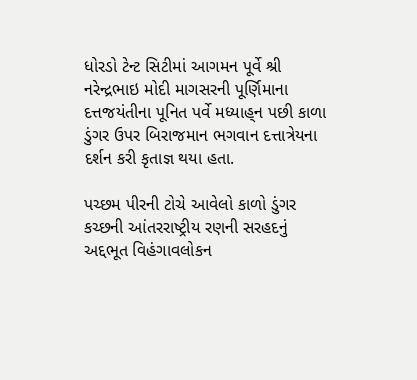ધોરડો ટેન્‍ટ સિટીમાં આગમન પૂર્વે શ્રી નરેન્‍દ્રભાઇ મોદી માગસરની પૂર્ણિમાના દત્તજયંતીના પૂનિત પર્વે મધ્‍યાહ્‌ન પછી કાળા ડુંગર ઉપર બિરાજમાન ભગવાન દત્તાત્રેયના દર્શન કરી કૃતાજ્ઞ થયા હતા.

પચ્‍છમ પીરની ટોચે આવેલો કાળો ડુંગર કચ્‍છની આંતરરાષ્‍ટ્રીય રણની સરહદનું અદ્દભૂત વિહંગાવલોકન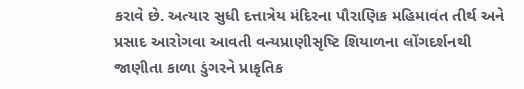કરાવે છે. અત્‍યાર સુધી દત્તાત્રેય મંદિરના પૌરાણિક મહિમાવંત તીર્થ અને પ્રસાદ આરોગવા આવતી વન્‍યપ્રાણીસૃષ્‍ટિ શિયાળના લોંગદર્શનથી જાણીતા કાળા ડુંગરને પ્રાકૃતિક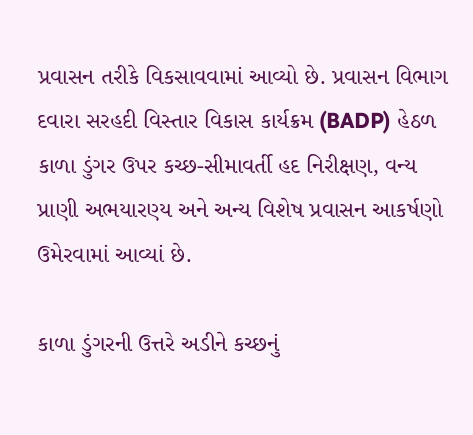પ્રવાસન તરીકે વિકસાવવામાં આવ્‍યો છે. પ્રવાસન વિભાગ દવારા સરહદી વિસ્‍તાર વિકાસ કાર્યક્રમ (BADP) હેઠળ કાળા ડુંગર ઉપર કચ્‍છ-સીમાવર્તી હદ નિરીક્ષણ, વન્‍ય પ્રાણી અભયારણ્‍ય અને અન્‍ય વિશેષ પ્રવાસન આકર્ષણો ઉમેરવામાં આવ્‍યાં છે.

કાળા ડુંગરની ઉત્તરે અડીને કચ્‍છનું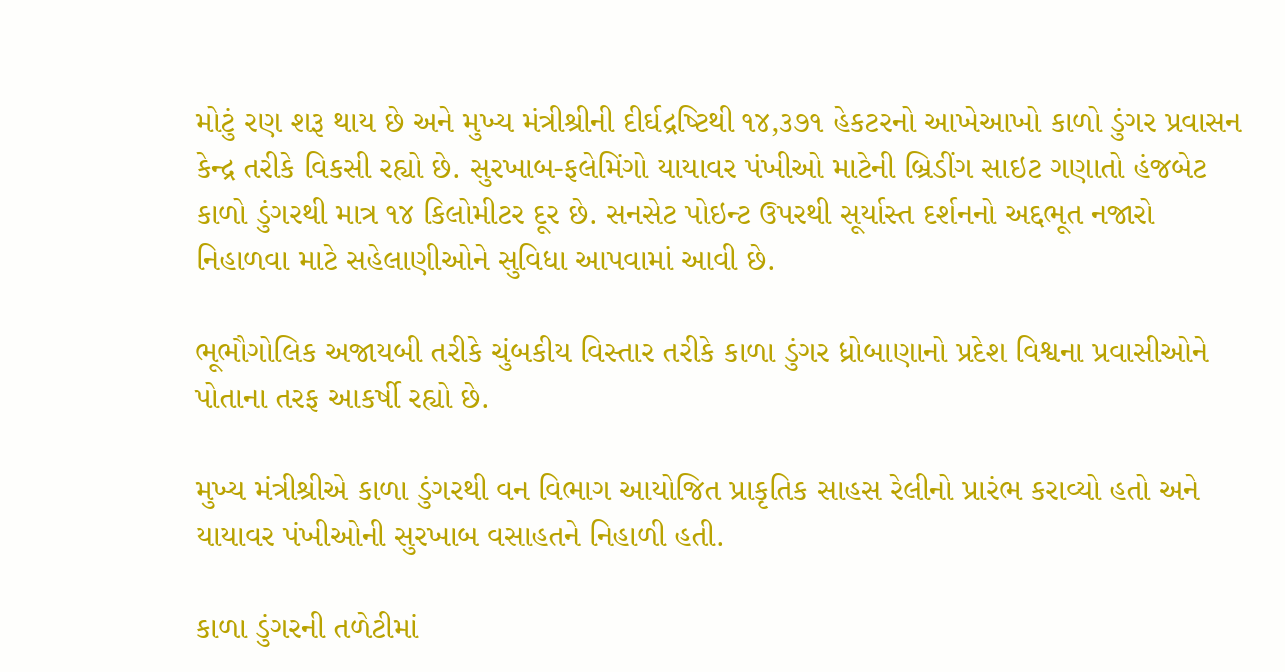મોટું રણ શરૂ થાય છે અને મુખ્‍ય મંત્રીશ્રીની દીર્ઘદ્રષ્‍ટિથી ૧૪,૩૭૧ હેકટરનો આખેઆખો કાળો ડુંગર પ્રવાસન કેન્‍દ્ર તરીકે વિકસી રહ્યો છે. સુરખાબ-ફલેમિંગો યાયાવર પંખીઓ માટેની બ્રિડીંગ સાઇટ ગણાતો હંજબેટ કાળો ડુંગરથી માત્ર ૧૪ કિલોમીટર દૂર છે. સનસેટ પોઇન્‍ટ ઉપરથી સૂર્યાસ્‍ત દર્શનનો અદ્દભૂત નજારો નિહાળવા માટે સહેલાણીઓને સુવિધા આપવામાં આવી છે.

ભૂભૌગોલિક અજાયબી તરીકે ચુંબકીય વિસ્‍તાર તરીકે કાળા ડુંગર ધ્રોબાણાનો પ્રદેશ વિશ્વના પ્રવાસીઓને પોતાના તરફ આકર્ષી રહ્યો છે.

મુખ્‍ય મંત્રીશ્રીએ કાળા ડુંગરથી વન વિભાગ આયોજિત પ્રાકૃતિક સાહસ રેલીનો પ્રારંભ કરાવ્‍યો હતો અને યાયાવર પંખીઓની સુરખાબ વસાહતને નિહાળી હતી.

કાળા ડુંગરની તળેટીમાં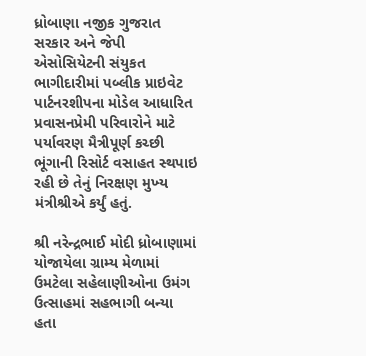ધ્રોબાણા નજીક ગુજરાત સરકાર અને જેપી એસોસિયેટની સંયુકત ભાગીદારીમાં પબ્‍લીક પ્રાઇવેટ પાર્ટનરશીપના મોડેલ આધારિત પ્રવાસનપ્રેમી પરિવારોને માટે પર્યાવરણ મૈત્રીપૂર્ણ કચ્‍છી ભૂંગાની રિસોર્ટ વસાહત સ્‍થપાઇ રહી છે તેનું નિરક્ષણ મુખ્‍ય મંત્રીશ્રીએ કર્યું હતું.

શ્રી નરેન્‍દ્રભાઈ મોદી ધ્રોબાણામાં યોજાયેલા ગ્રામ્‍ય મેળામાં ઉમટેલા સહેલાણીઓના ઉમંગ ઉત્‍સાહમાં સહભાગી બન્‍યા હતા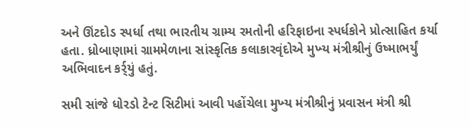અને ઊંટદોડ સ્‍પર્ધા તથા ભારતીય ગ્રામ્‍ય રમતોની હરિફાઇના સ્‍પર્ધકોને પ્રોત્‍સાહિત કર્યા હતા. ધ્રોબાણામાં ગ્રામમેળાના સાંસ્‍કૃતિક કલાકારવૃંદોએ મુખ્‍ય મંત્રીશ્રીનું ઉષ્‍માભર્યું અભિવાદન કર્ર્યું હતું.

સમી સાંજે ધોરડો ટેન્‍ટ સિટીમાં આવી પહોંચેલા મુખ્‍ય મંત્રીશ્રીનું પ્રવાસન મંત્રી શ્રી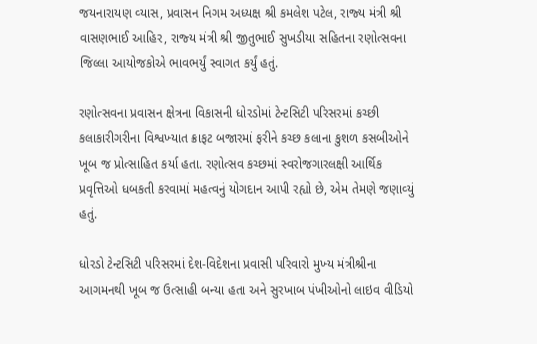જયનારાયણ વ્‍યાસ, પ્રવાસન નિગમ અધ્‍યક્ષ શ્રી કમલેશ પટેલ, રાજ્‍ય મંત્રી શ્રી વાસણભાઈ આહિર, રાજ્‍ય મંત્રી શ્રી જીતુભાઈ સુખડીયા સહિતના રણોત્‍સવના જિલ્લા આયોજકોએ ભાવભર્યું સ્‍વાગત કર્યું હતું.

રણોત્‍સવના પ્રવાસન ક્ષેત્રના વિકાસની ધોરડોમાં ટેન્‍ટસિટી પરિસરમાં કચ્‍છી કલાકારીગરીના વિશ્વખ્‍યાત ક્રાફટ બજારમાં ફરીને કચ્‍છ કલાના કુશળ કસબીઓને ખૂબ જ પ્રોત્‍સાહિત કર્યા હતા. રણોત્‍સવ કચ્‍છમાં સ્‍વરોજગારલક્ષી આર્થિક પ્રવૃત્તિઓ ધબકતી કરવામાં મહત્‍વનું યોગદાન આપી રહ્યો છે, એમ તેમણે જણાવ્‍યું હતું.

ધોરડો ટેન્‍ટસિટી પરિસરમાં દેશ-વિદેશના પ્રવાસી પરિવારો મુખ્‍ય મંત્રીશ્રીના આગમનથી ખૂબ જ ઉત્‍સાહી બન્‍યા હતા અને સુરખાબ પંખીઓનો લાઇવ વીડિયો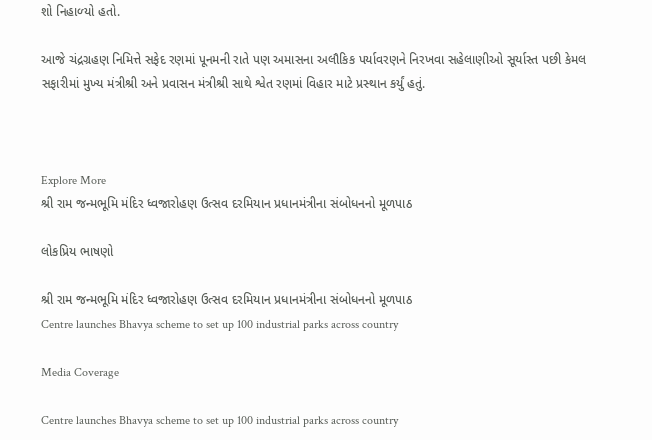શો નિહાળ્‍યો હતો.

આજે ચંદ્રગ્રહણ નિમિત્તે સફેદ રણમાં પૂનમની રાતે પણ અમાસના અલૌકિક પર્યાવરણને નિરખવા સહેલાણીઓ સૂર્યાસ્‍ત પછી કેમલ સફારીમાં મુખ્‍ય મંત્રીશ્રી અને પ્રવાસન મંત્રીશ્રી સાથે શ્વેત રણમાં વિહાર માટે પ્રસ્‍થાન કર્યું હતું.



Explore More
શ્રી રામ જન્મભૂમિ મંદિર ધ્વજારોહણ ઉત્સવ દરમિયાન પ્રધાનમંત્રીના સંબોધનનો મૂળપાઠ

લોકપ્રિય ભાષણો

શ્રી રામ જન્મભૂમિ મંદિર ધ્વજારોહણ ઉત્સવ દરમિયાન પ્રધાનમંત્રીના સંબોધનનો મૂળપાઠ
Centre launches Bhavya scheme to set up 100 industrial parks across country

Media Coverage

Centre launches Bhavya scheme to set up 100 industrial parks across country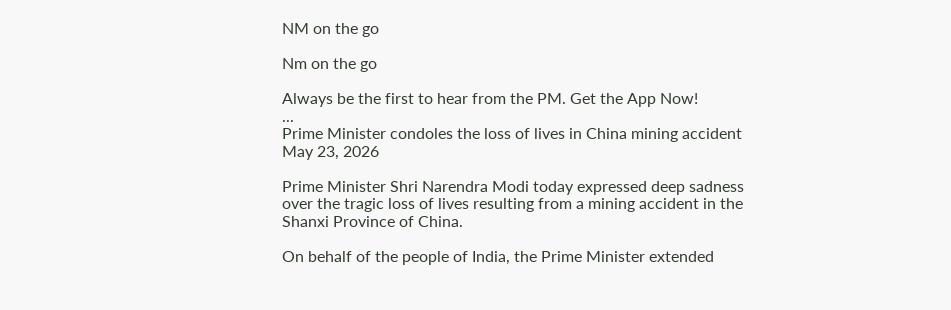NM on the go

Nm on the go

Always be the first to hear from the PM. Get the App Now!
...
Prime Minister condoles the loss of lives in China mining accident
May 23, 2026

Prime Minister Shri Narendra Modi today expressed deep sadness over the tragic loss of lives resulting from a mining accident in the Shanxi Province of China.

On behalf of the people of India, the Prime Minister extended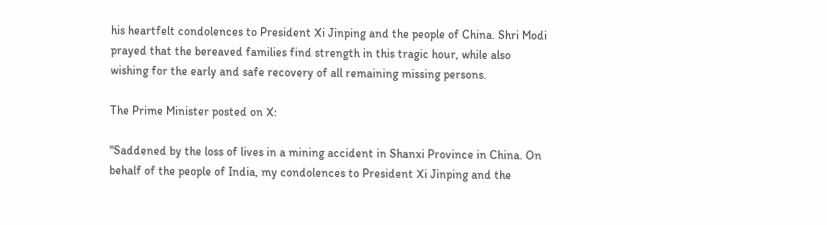his heartfelt condolences to President Xi Jinping and the people of China. Shri Modi prayed that the bereaved families find strength in this tragic hour, while also wishing for the early and safe recovery of all remaining missing persons.

The Prime Minister posted on X:

"Saddened by the loss of lives in a mining accident in Shanxi Province in China. On behalf of the people of India, my condolences to President Xi Jinping and the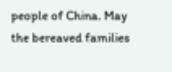people of China. May the bereaved families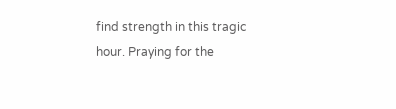find strength in this tragic hour. Praying for the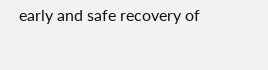early and safe recovery of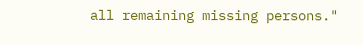all remaining missing persons."